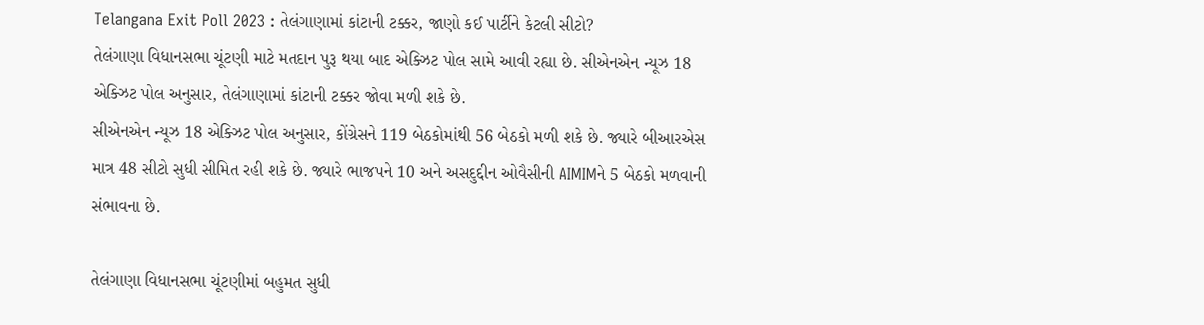Telangana Exit Poll 2023 : તેલંગાણામાં કાંટાની ટક્કર, જાણો કઈ પાર્ટીને કેટલી સીટો?
તેલંગાણા વિધાનસભા ચૂંટણી માટે મતદાન પુરૂ થયા બાદ એક્ઝિટ પોલ સામે આવી રહ્યા છે. સીએનએન ન્યૂઝ 18 એક્ઝિટ પોલ અનુસાર, તેલંગાણામાં કાંટાની ટક્કર જોવા મળી શકે છે.
સીએનએન ન્યૂઝ 18 એક્ઝિટ પોલ અનુસાર, કોંગ્રેસને 119 બેઠકોમાંથી 56 બેઠકો મળી શકે છે. જ્યારે બીઆરએસ માત્ર 48 સીટો સુધી સીમિત રહી શકે છે. જ્યારે ભાજપને 10 અને અસદુદ્દીન ઓવૈસીની AIMIMને 5 બેઠકો મળવાની સંભાવના છે.

તેલંગાણા વિધાનસભા ચૂંટણીમાં બહુમત સુધી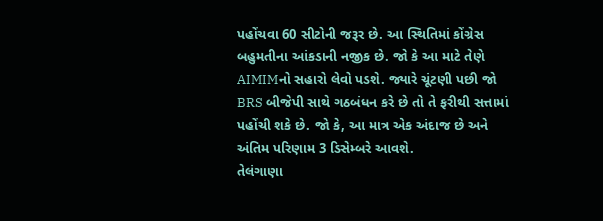પહોંચવા 60 સીટોની જરૂર છે. આ સ્થિતિમાં કોંગ્રેસ બહુમતીના આંકડાની નજીક છે. જો કે આ માટે તેણે AIMIMનો સહારો લેવો પડશે. જ્યારે ચૂંટણી પછી જો BRS બીજેપી સાથે ગઠબંધન કરે છે તો તે ફરીથી સત્તામાં પહોંચી શકે છે. જો કે, આ માત્ર એક અંદાજ છે અને અંતિમ પરિણામ 3 ડિસેમ્બરે આવશે.
તેલંગાણા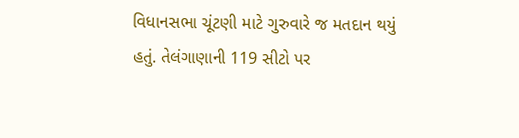વિધાનસભા ચૂંટણી માટે ગુરુવારે જ મતદાન થયું હતું. તેલંગાણાની 119 સીટો પર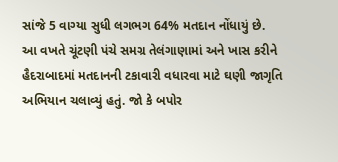સાંજે 5 વાગ્યા સુધી લગભગ 64% મતદાન નોંધાયું છે.
આ વખતે ચૂંટણી પંચે સમગ્ર તેલંગાણામાં અને ખાસ કરીને હૈદરાબાદમાં મતદાનની ટકાવારી વધારવા માટે ઘણી જાગૃતિ અભિયાન ચલાવ્યું હતું. જો કે બપોર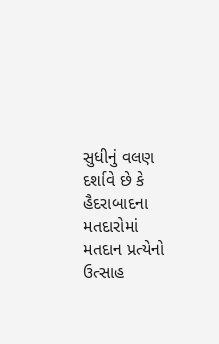સુધીનું વલણ દર્શાવે છે કે હૈદરાબાદના મતદારોમાં મતદાન પ્રત્યેનો ઉત્સાહ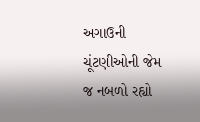અગાઉની ચૂંટણીઓની જેમ જ નબળો રહ્યો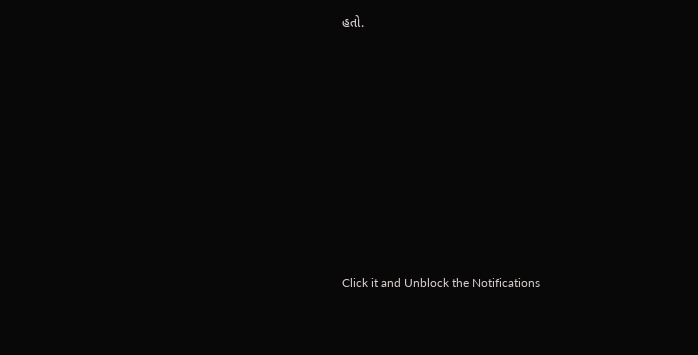હતો.












Click it and Unblock the Notifications